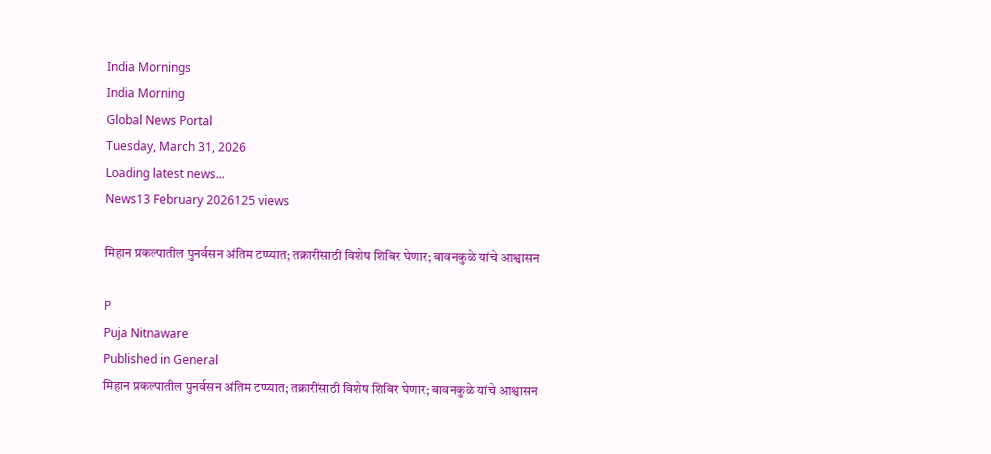India Mornings
India Morning
Global News Portal
Tuesday, March 31, 2026
Loading latest news...
News13 February 2026125 views

मिहान प्रकल्पातील पुनर्वसन अंतिम टप्प्यात; तक्रारींसाठी विशेष शिबिर घेणार; बावनकुळे यांचे आश्वासन

P
Puja Nitnaware
Published in General
मिहान प्रकल्पातील पुनर्वसन अंतिम टप्प्यात; तक्रारींसाठी विशेष शिबिर घेणार; बावनकुळे यांचे आश्वासन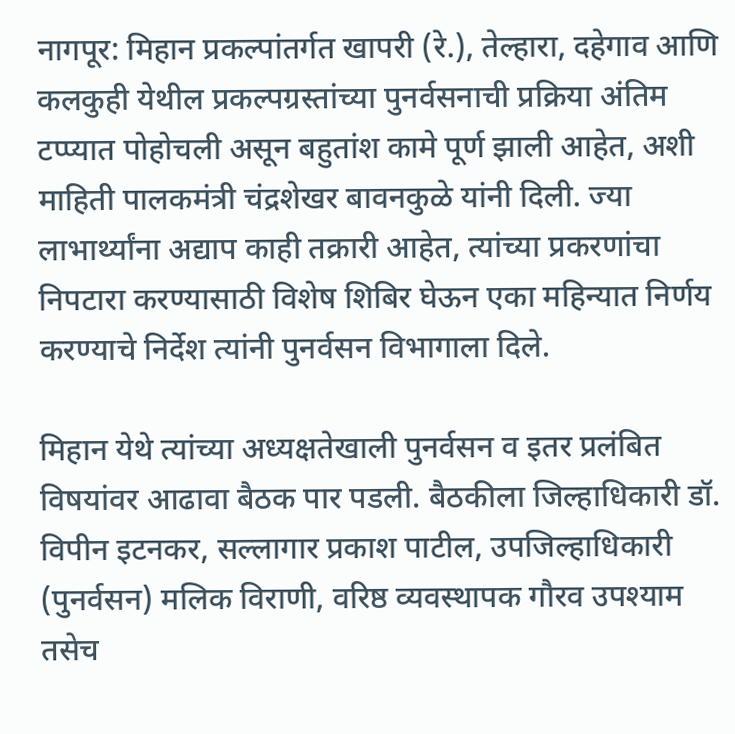नागपूर: मिहान प्रकल्पांतर्गत खापरी (रे.), तेल्हारा, दहेगाव आणि कलकुही येथील प्रकल्पग्रस्तांच्या पुनर्वसनाची प्रक्रिया अंतिम टप्प्यात पोहोचली असून बहुतांश कामे पूर्ण झाली आहेत, अशी माहिती पालकमंत्री चंद्रशेखर बावनकुळे यांनी दिली. ज्या लाभार्थ्यांना अद्याप काही तक्रारी आहेत, त्यांच्या प्रकरणांचा निपटारा करण्यासाठी विशेष शिबिर घेऊन एका महिन्यात निर्णय करण्याचे निर्देश त्यांनी पुनर्वसन विभागाला दिले.

मिहान येथे त्यांच्या अध्यक्षतेखाली पुनर्वसन व इतर प्रलंबित विषयांवर आढावा बैठक पार पडली. बैठकीला जिल्हाधिकारी डॉ. विपीन इटनकर, सल्लागार प्रकाश पाटील, उपजिल्हाधिकारी (पुनर्वसन) मलिक विराणी, वरिष्ठ व्यवस्थापक गौरव उपश्याम तसेच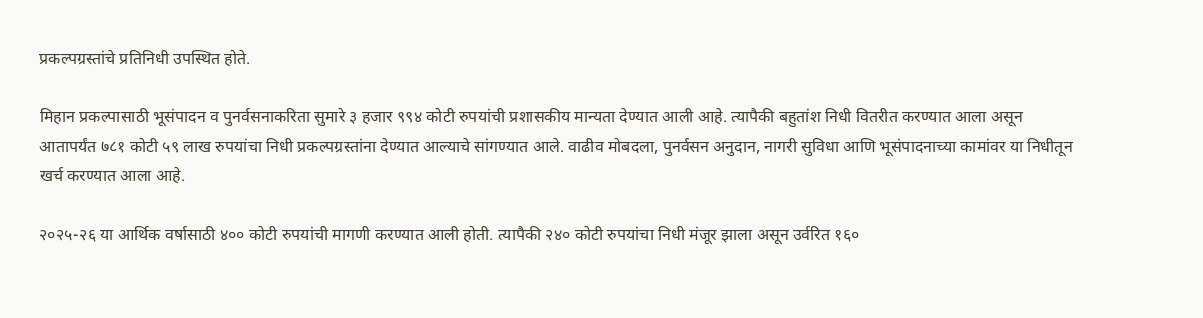प्रकल्पग्रस्तांचे प्रतिनिधी उपस्थित होते.

मिहान प्रकल्पासाठी भूसंपादन व पुनर्वसनाकरिता सुमारे ३ हजार ९९४ कोटी रुपयांची प्रशासकीय मान्यता देण्यात आली आहे. त्यापैकी बहुतांश निधी वितरीत करण्यात आला असून आतापर्यंत ७८१ कोटी ५९ लाख रुपयांचा निधी प्रकल्पग्रस्तांना देण्यात आल्याचे सांगण्यात आले. वाढीव मोबदला, पुनर्वसन अनुदान, नागरी सुविधा आणि भूसंपादनाच्या कामांवर या निधीतून खर्च करण्यात आला आहे.

२०२५-२६ या आर्थिक वर्षासाठी ४०० कोटी रुपयांची मागणी करण्यात आली होती. त्यापैकी २४० कोटी रुपयांचा निधी मंजूर झाला असून उर्वरित १६०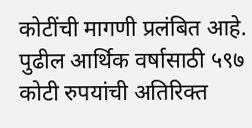कोटींची मागणी प्रलंबित आहे. पुढील आर्थिक वर्षासाठी ५९७ कोटी रुपयांची अतिरिक्त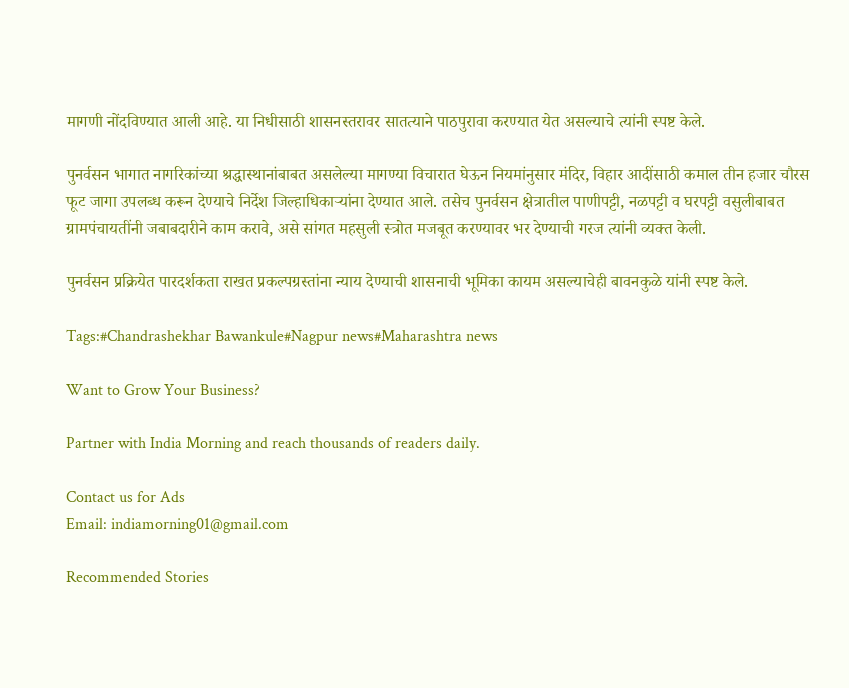मागणी नोंदविण्यात आली आहे. या निधीसाठी शासनस्तरावर सातत्याने पाठपुरावा करण्यात येत असल्याचे त्यांनी स्पष्ट केले.

पुनर्वसन भागात नागरिकांच्या श्रद्धास्थानांबाबत असलेल्या मागण्या विचारात घेऊन नियमांनुसार मंदिर, विहार आदींसाठी कमाल तीन हजार चौरस फूट जागा उपलब्ध करून देण्याचे निर्देश जिल्हाधिकाऱ्यांना देण्यात आले. तसेच पुनर्वसन क्षेत्रातील पाणीपट्टी, नळपट्टी व घरपट्टी वसुलीबाबत ग्रामपंचायतींनी जबाबदारीने काम करावे, असे सांगत महसुली स्त्रोत मजबूत करण्यावर भर देण्याची गरज त्यांनी व्यक्त केली.

पुनर्वसन प्रक्रियेत पारदर्शकता राखत प्रकल्पग्रस्तांना न्याय देण्याची शासनाची भूमिका कायम असल्याचेही बावनकुळे यांनी स्पष्ट केले.

Tags:#Chandrashekhar Bawankule#Nagpur news#Maharashtra news

Want to Grow Your Business?

Partner with India Morning and reach thousands of readers daily.

Contact us for Ads
Email: indiamorning01@gmail.com

Recommended Stories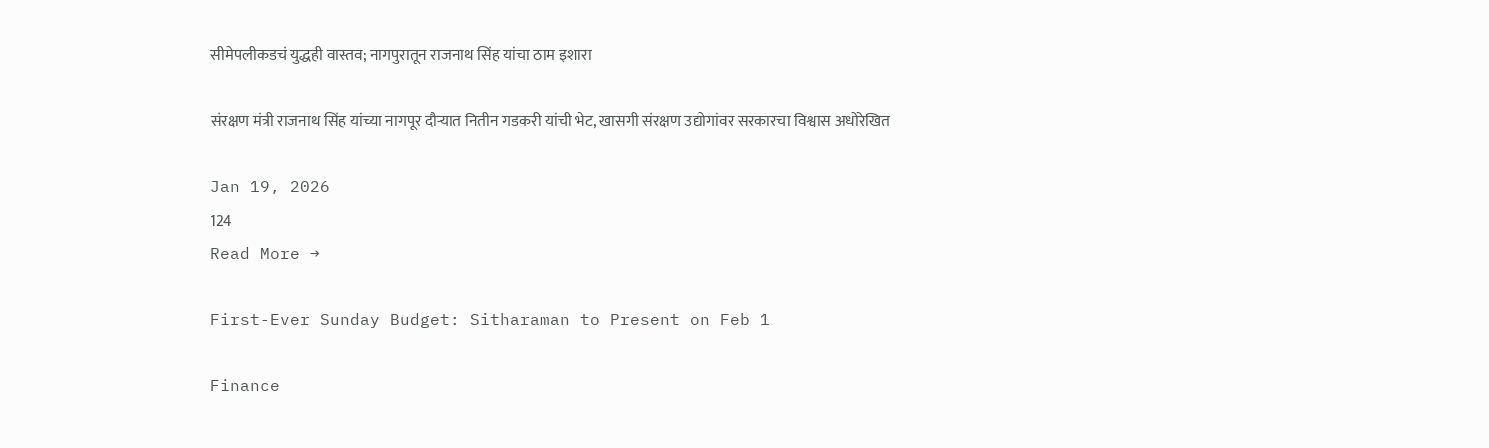सीमेपलीकडचं युद्धही वास्तव; नागपुरातून राजनाथ सिंह यांचा ठाम इशारा

संरक्षण मंत्री राजनाथ सिंह यांच्या नागपूर दौऱ्यात नितीन गडकरी यांची भेट, खासगी संरक्षण उद्योगांवर सरकारचा विश्वास अधोरेखित

Jan 19, 2026
124
Read More →

First-Ever Sunday Budget: Sitharaman to Present on Feb 1

Finance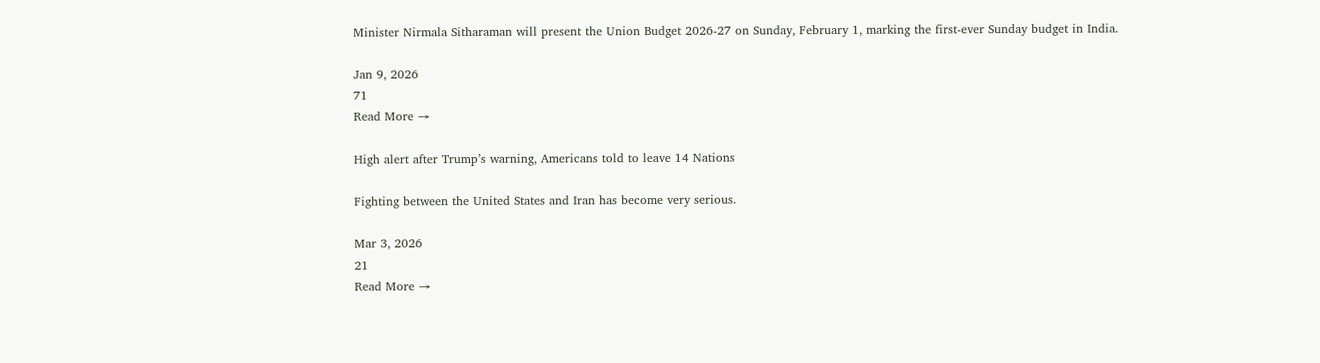Minister Nirmala Sitharaman will present the Union Budget 2026-27 on Sunday, February 1, marking the first-ever Sunday budget in India.

Jan 9, 2026
71
Read More →

High alert after Trump’s warning, Americans told to leave 14 Nations

Fighting between the United States and Iran has become very serious.

Mar 3, 2026
21
Read More →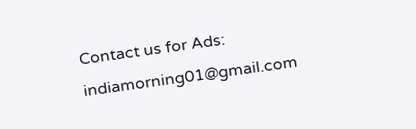Contact us for Ads: indiamorning01@gmail.com